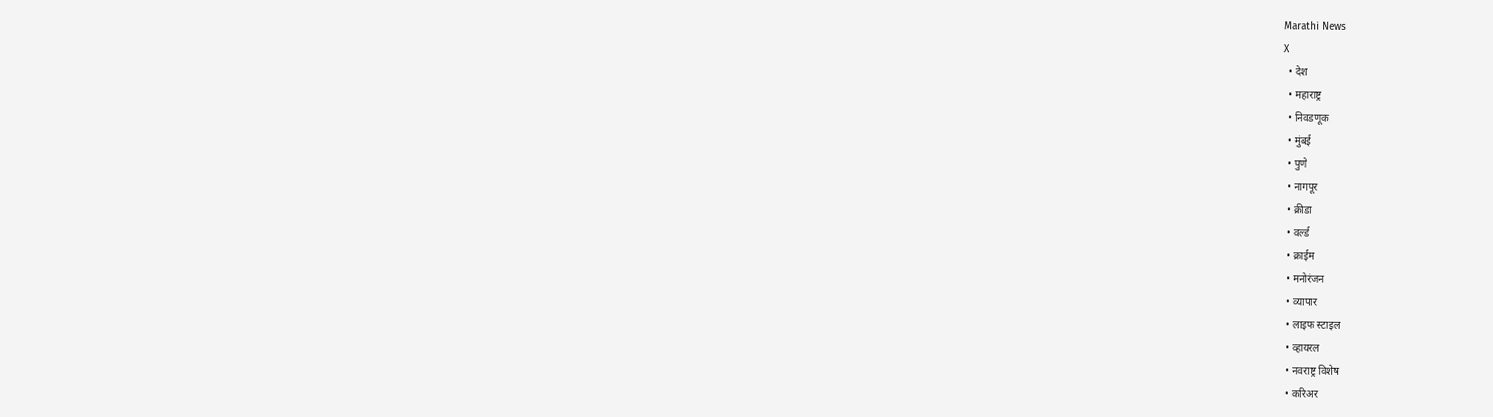Marathi News
X
  • देश
  • महाराष्ट्र
  • निवडणूक
  • मुंबई
  • पुणे
  • नागपूर
  • क्रीडा
  • वर्ल्ड
  • क्राईम
  • मनोरंजन
  • व्यापार
  • लाइफ स्टाइल
  • व्हायरल
  • नवराष्ट्र विशेष
  • करिअर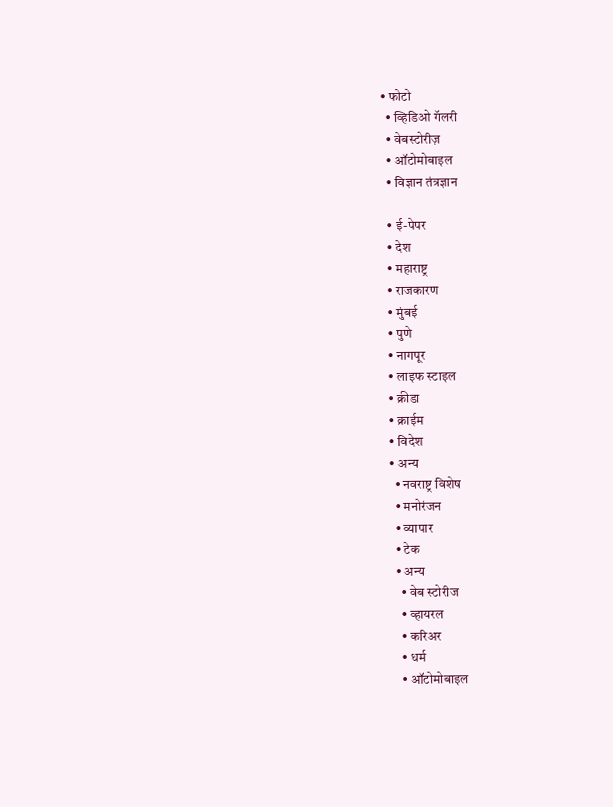• फोटो
  • व्हिडिओ गॅलरी
  • वेबस्टोरीज़
  • ऑटोमोबाइल
  • विज्ञान तंत्रज्ञान

  • ई-पेपर
  • देश
  • महाराष्ट्र
  • राजकारण
  • मुंबई
  • पुणे
  • नागपूर
  • लाइफ स्टाइल
  • क्रीडा
  • क्राईम
  • विदेश
  • अन्य
    • नवराष्ट्र विशेष
    • मनोरंजन
    • व्यापार
    • टेक
    • अन्य
      • वेब स्टोरीज
      • व्हायरल
      • करिअर
      • धर्म
      • ऑटोमोबाइल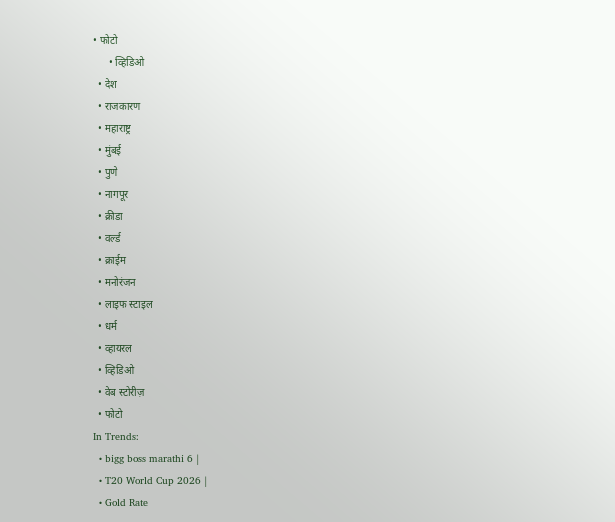• फोटो
      • व्हिडिओ
  • देश
  • राजकारण
  • महाराष्ट्र
  • मुंबई
  • पुणे
  • नागपूर
  • क्रीडा
  • वर्ल्ड
  • क्राईम
  • मनोरंजन
  • लाइफ स्टाइल
  • धर्म
  • व्हायरल
  • व्हिडिओ
  • वेब स्टोरीज़
  • फोटो
In Trends:
  • bigg boss marathi 6 |
  • T20 World Cup 2026 |
  • Gold Rate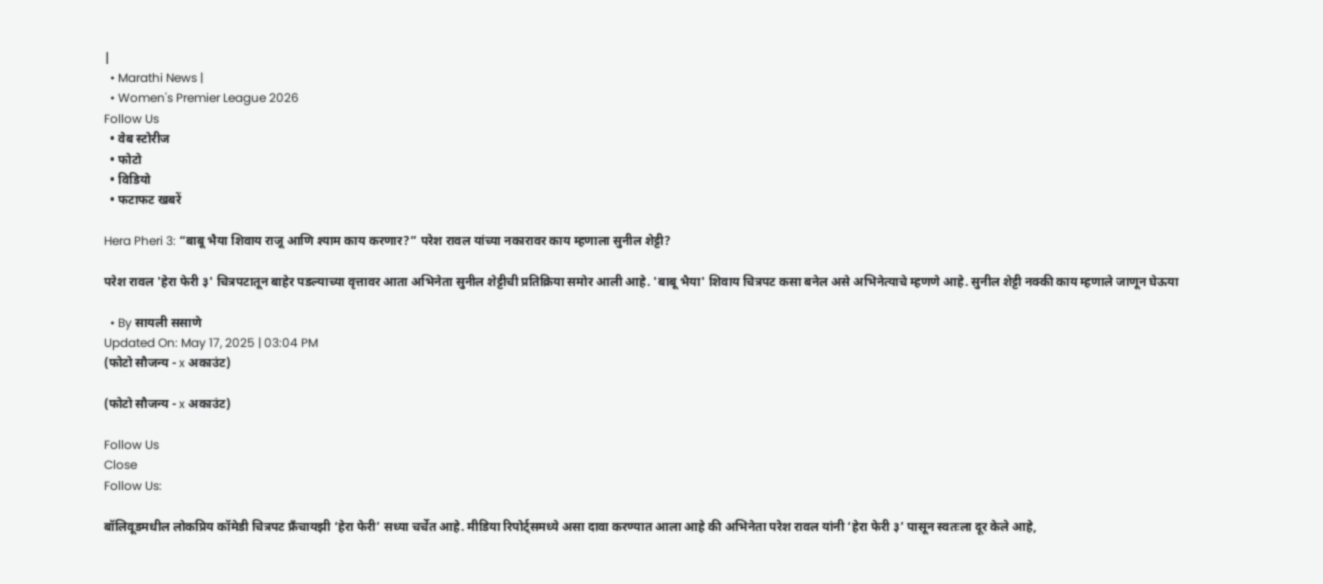|
  • Marathi News |
  • Women's Premier League 2026
Follow Us
  • वेब स्टोरीज
  • फोटो
  • विडियो
  • फटाफट खबरें

Hera Pheri 3: “बाबू भैया शिवाय राजू आणि श्याम काय करणार?” परेश रावल यांच्या नकारावर काय म्हणाला सुनील शेट्टी?

परेश रावल 'हेरा फेरी ३' चित्रपटातून बाहेर पडल्याच्या वृत्तावर आता अभिनेता सुनील शेट्टीची प्रतिक्रिया समोर आली आहे. 'बाबू भैया' शिवाय चित्रपट कसा बनेल असे अभिनेत्याचे म्हणणे आहे. सुनील शेट्टी नक्की काय म्हणाले जाणून घेऊया

  • By सायली ससाणे
Updated On: May 17, 2025 | 03:04 PM
(फोटो सौजन्य - x अकाउंट)

(फोटो सौजन्य - x अकाउंट)

Follow Us
Close
Follow Us:

बॉलिवूडमधील लोकप्रिय कॉमेडी चित्रपट फ्रँचायझी ‘हेरा फेरी’ सध्या चर्चेत आहे. मीडिया रिपोर्ट्समध्ये असा दावा करण्यात आला आहे की अभिनेता परेश रावल यांनी ‘हेरा फेरी ३’ पासून स्वतःला दूर केले आहे,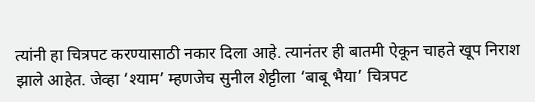त्यांनी हा चित्रपट करण्यासाठी नकार दिला आहे. त्यानंतर ही बातमी ऐकून चाहते खूप निराश झाले आहेत. जेव्हा ‘श्याम’ म्हणजेच सुनील शेट्टीला ‘बाबू भैया’ चित्रपट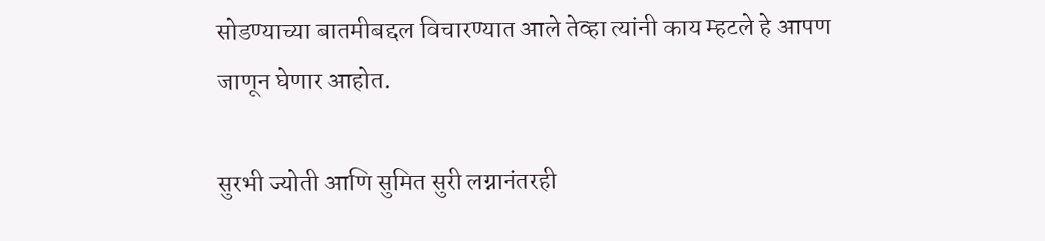सोडण्याच्या बातमीबद्दल विचारण्यात आले तेव्हा त्यांनी काय म्हटले हे आपण जाणून घेणार आहोत.

सुरभी ज्योती आणि सुमित सुरी लग्नानंतरही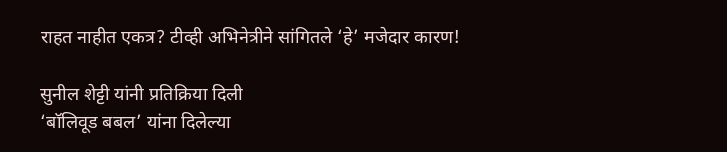राहत नाहीत एकत्र? टीव्ही अभिनेत्रीने सांगितले ‘हे’ मजेदार कारण!

सुनील शेट्टी यांनी प्रतिक्रिया दिली
‘बॉलिवूड बबल’ यांना दिलेल्या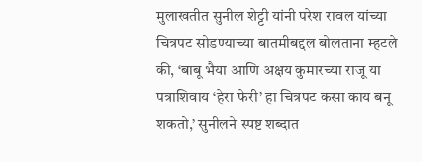मुलाखतीत सुनील शेट्टी यांनी परेश रावल यांच्या चित्रपट सोडण्याच्या बातमीबद्दल बोलताना म्हटले की, ‘बाबू भैया आणि अक्षय कुमारच्या राजू या पत्राशिवाय ‘हेरा फेरी’ हा चित्रपट कसा काय बनू शकतो,’ सुनीलने स्पष्ट शब्दात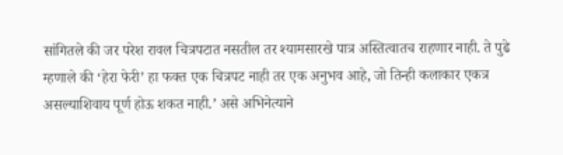सांगितले की जर परेश रावल चित्रपटात नसतील तर श्यामसारखे पात्र अस्तित्वातच राहणार नाही. ते पुढे म्हणाले की ‘हेरा फेरी’ हा फक्त एक चित्रपट नाही तर एक अनुभव आहे, जो तिन्ही कलाकार एकत्र असल्याशिवाय पूर्ण होऊ शकत नाही.’ असे अभिनेत्याने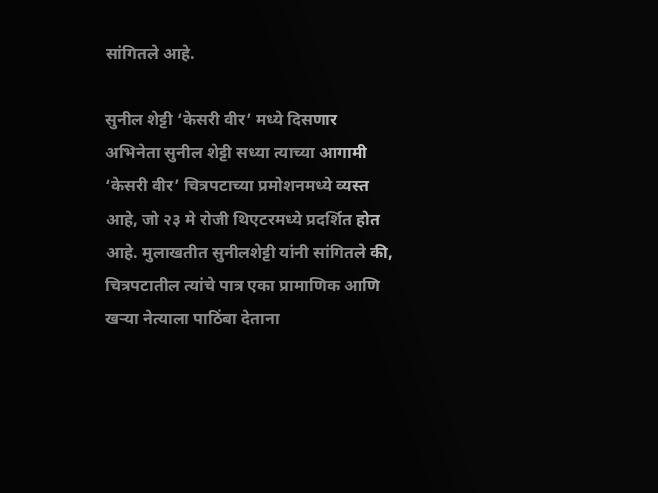सांगितले आहे.

सुनील शेट्टी ‘केसरी वीर’ मध्ये दिसणार
अभिनेता सुनील शेट्टी सध्या त्याच्या आगामी ‘केसरी वीर’ चित्रपटाच्या प्रमोशनमध्ये व्यस्त आहे, जो २३ मे रोजी थिएटरमध्ये प्रदर्शित होत आहे. मुलाखतीत सुनीलशेट्टी यांनी सांगितले की, चित्रपटातील त्यांचे पात्र एका प्रामाणिक आणि खऱ्या नेत्याला पाठिंबा देताना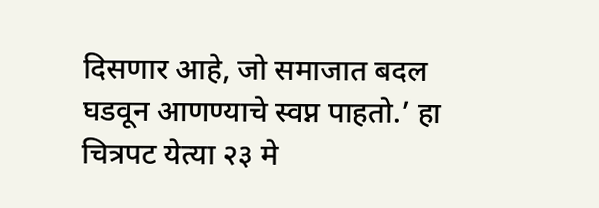दिसणार आहे, जो समाजात बदल घडवून आणण्याचे स्वप्न पाहतो.’ हा चित्रपट येत्या २३ मे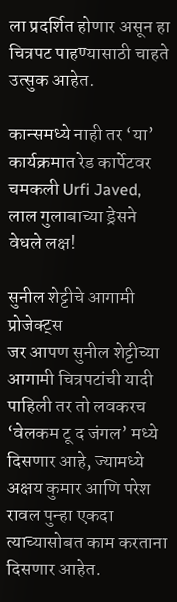ला प्रदर्शित होणार असून हा चित्रपट पाहण्यासाठी चाहते उत्सुक आहेत.

कान्समध्ये नाही तर ‘या’ कार्यक्रमात रेड कार्पेटवर चमकली Urfi Javed, लाल गुलाबाच्या ड्रेसने वेधले लक्ष!

सुनील शेट्टीचे आगामी प्रोजेक्ट्स
जर आपण सुनील शेट्टीच्या आगामी चित्रपटांची यादी पाहिली तर तो लवकरच ‘वेलकम टू द जंगल’ मध्ये दिसणार आहे, ज्यामध्ये अक्षय कुमार आणि परेश रावल पुन्हा एकदा त्याच्यासोबत काम करताना दिसणार आहेत.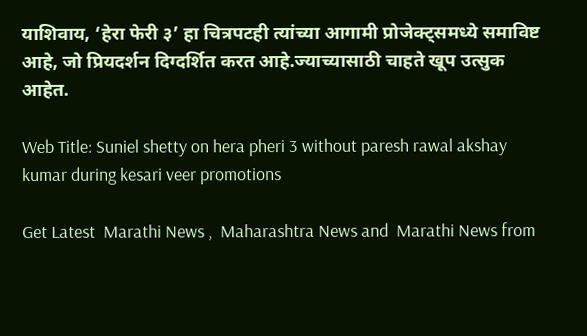याशिवाय, ‘हेरा फेरी ३’ हा चित्रपटही त्यांच्या आगामी प्रोजेक्ट्समध्ये समाविष्ट आहे, जो प्रियदर्शन दिग्दर्शित करत आहे.ज्याच्यासाठी चाहते खूप उत्सुक आहेत.

Web Title: Suniel shetty on hera pheri 3 without paresh rawal akshay kumar during kesari veer promotions

Get Latest  Marathi News ,  Maharashtra News and  Marathi News from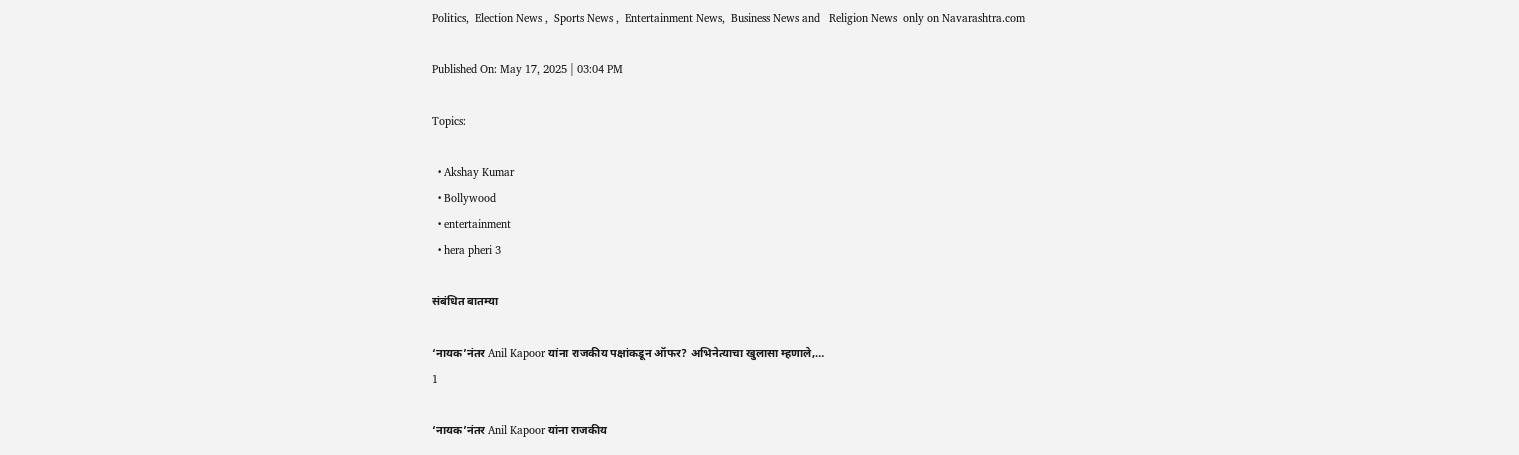Politics,  Election News ,  Sports News ,  Entertainment News,  Business News and   Religion News  only on Navarashtra.com

Published On: May 17, 2025 | 03:04 PM

Topics:

  • Akshay Kumar
  • Bollywood
  • entertainment
  • hera pheri 3

संबंधित बातम्या

‘नायक’नंतर Anil Kapoor यांना राजकीय पक्षांकडून ऑफर? अभिनेत्याचा खुलासा म्हणाले,…
1

‘नायक’नंतर Anil Kapoor यांना राजकीय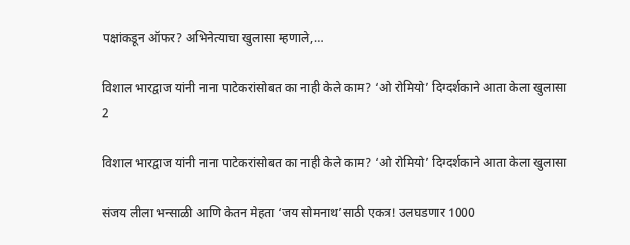पक्षांकडून ऑफर? अभिनेत्याचा खुलासा म्हणाले,…

विशाल भारद्वाज यांनी नाना पाटेकरांसोबत का नाही केले काम? ‘ओ रोमियो’ दिग्दर्शकाने आता केला खुलासा
2

विशाल भारद्वाज यांनी नाना पाटेकरांसोबत का नाही केले काम? ‘ओ रोमियो’ दिग्दर्शकाने आता केला खुलासा

संजय लीला भन्साळी आणि केतन मेहता ‘जय सोमनाथ’साठी एकत्र! उलघडणार 1000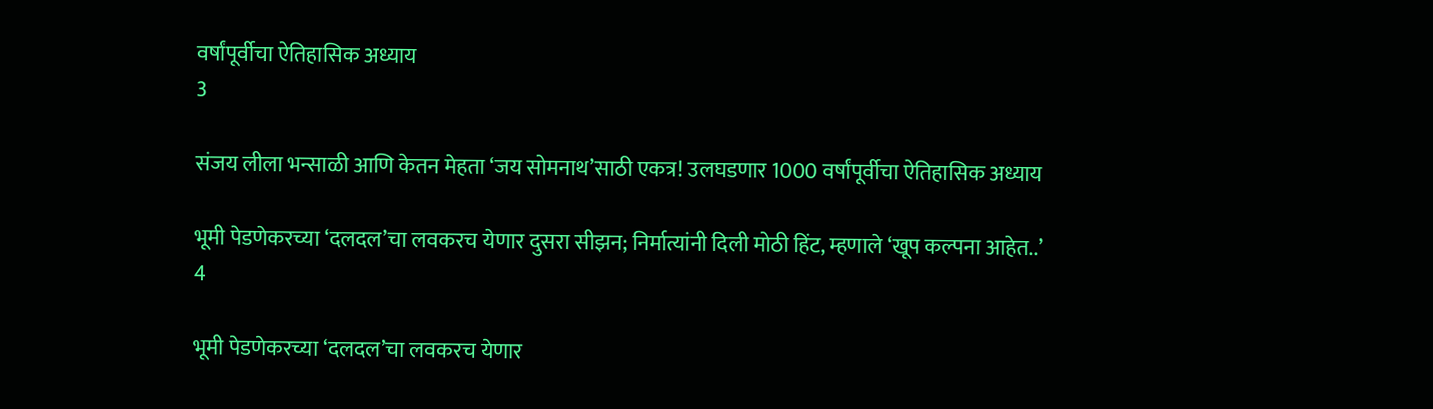वर्षांपूर्वीचा ऐतिहासिक अध्याय
3

संजय लीला भन्साळी आणि केतन मेहता ‘जय सोमनाथ’साठी एकत्र! उलघडणार 1000 वर्षांपूर्वीचा ऐतिहासिक अध्याय

भूमी पेडणेकरच्या ‘दलदल’चा लवकरच येणार दुसरा सीझन; निर्मात्यांनी दिली मोठी हिंट, म्हणाले ‘खूप कल्पना आहेत..’
4

भूमी पेडणेकरच्या ‘दलदल’चा लवकरच येणार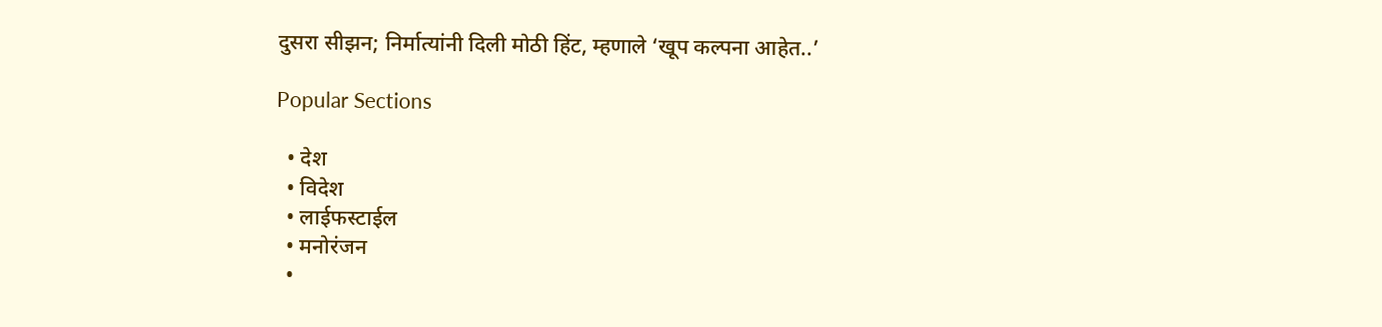दुसरा सीझन; निर्मात्यांनी दिली मोठी हिंट, म्हणाले ‘खूप कल्पना आहेत..’

Popular Sections

  • देश
  • विदेश
  • लाईफस्टाईल
  • मनोरंजन
  •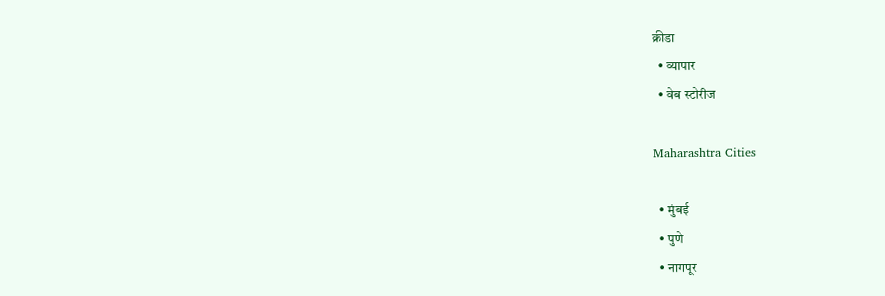क्रीडा
  • व्यापार
  • वेब स्टोरीज

Maharashtra Cities

  • मुंबई
  • पुणे
  • नागपूर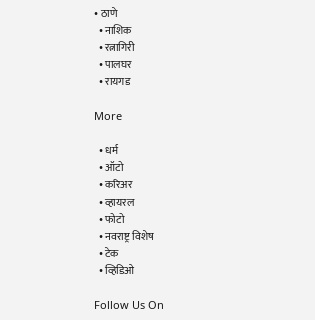• ठाणे
  • नाशिक
  • रत्नागिरी
  • पालघर
  • रायगड

More

  • धर्म
  • ऑटो
  • करिअर
  • व्हायरल
  • फोटो
  • नवराष्ट्र विशेष
  • टेक
  • व्हिडिओ

Follow Us On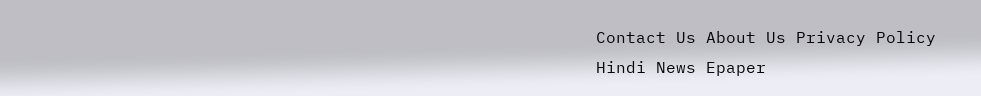Contact Us About Us Privacy Policy
Hindi News Epaper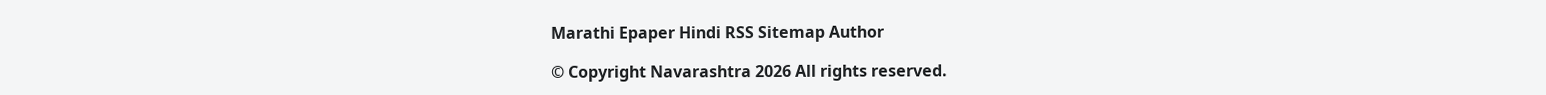Marathi Epaper Hindi RSS Sitemap Author

© Copyright Navarashtra 2026 All rights reserved.